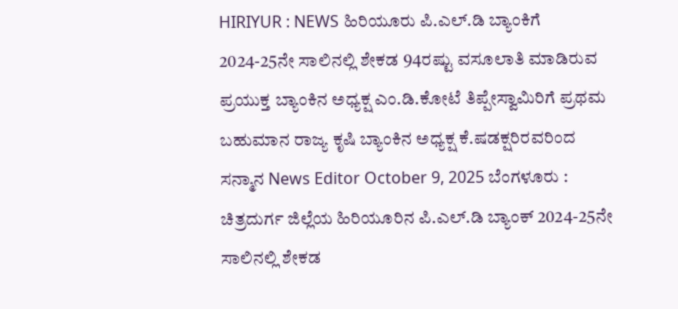HIRIYUR : NEWS ಹಿರಿಯೂರು ಪಿ.ಎಲ್.ಡಿ ಬ್ಯಾಂಕಿಗೆ 2024-25ನೇ ಸಾಲಿನಲ್ಲಿ ಶೇಕಡ 94ರಷ್ಟು ವಸೂಲಾತಿ ಮಾಡಿರುವ ಪ್ರಯುಕ್ತ ಬ್ಯಾಂಕಿನ ಅಧ್ಯಕ್ಷ ಎಂ.ಡಿ.ಕೋಟೆ ತಿಪ್ಪೇಸ್ವಾಮಿರಿಗೆ ಪ್ರಥಮ ಬಹುಮಾನ ರಾಜ್ಯ ಕೃಷಿ ಬ್ಯಾಂಕಿನ ಅಧ್ಯಕ್ಷ ಕೆ.ಷಡಕ್ಷರಿರವರಿಂದ ಸನ್ಮಾನ News Editor October 9, 2025 ಬೆಂಗಳೂರು : ಚಿತ್ರದುರ್ಗ ಜಿಲ್ಲೆಯ ಹಿರಿಯೂರಿನ ಪಿ.ಎಲ್.ಡಿ ಬ್ಯಾಂಕ್ 2024-25ನೇ ಸಾಲಿನಲ್ಲಿ ಶೇಕಡ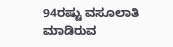94ರಷ್ಟು ವಸೂಲಾತಿ ಮಾಡಿರುವ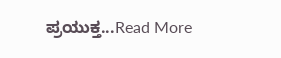ಪ್ರಯುಕ್ತ...Read More